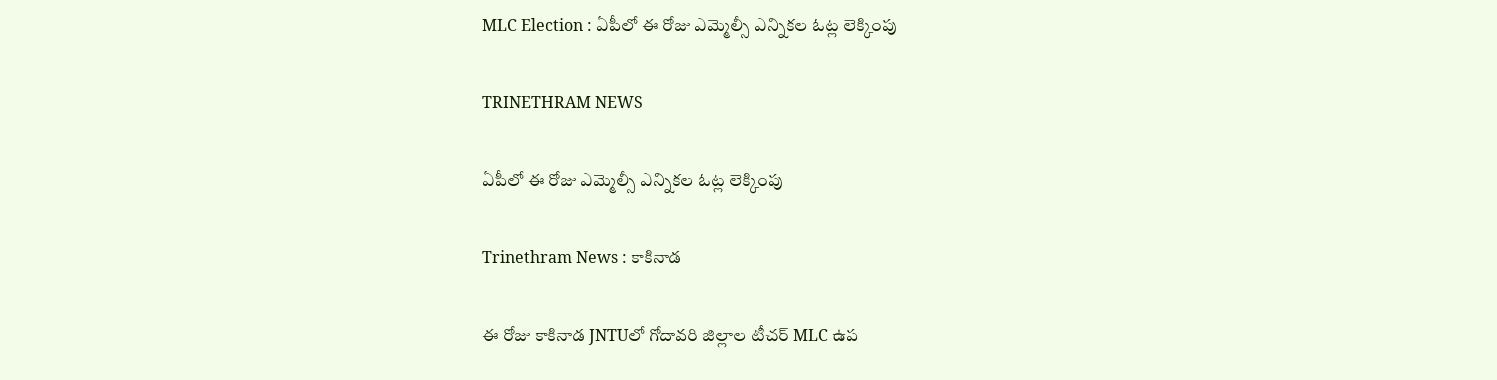MLC Election : ఏపీలో ఈ రోజు ఎమ్మెల్సీ ఎన్నికల ఓట్ల లెక్కింపు

TRINETHRAM NEWS

ఏపీలో ఈ రోజు ఎమ్మెల్సీ ఎన్నికల ఓట్ల లెక్కింపు

Trinethram News : కాకినాడ

ఈ రోజు కాకినాడ JNTUలో గోదావరి జిల్లాల టీచర్‌ MLC ఉప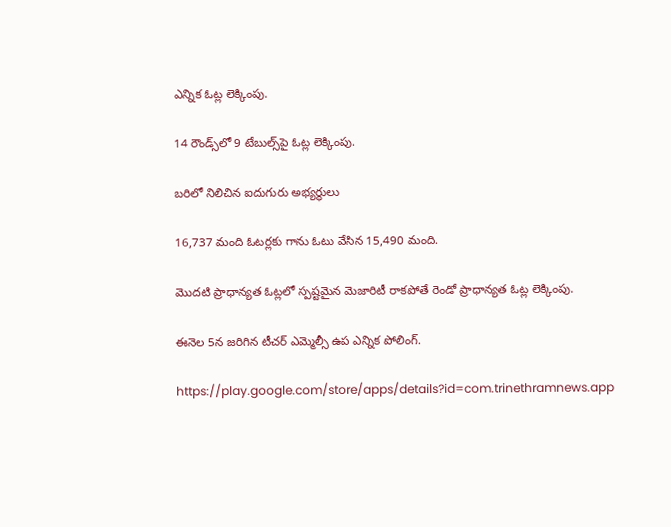ఎన్నిక ఓట్ల లెక్కింపు.

14 రౌండ్స్‌లో 9 టేబుల్స్‌పై ఓట్ల లెక్కింపు.

బరిలో నిలిచిన ఐదుగురు అభ్యర్థులు

16,737 మంది ఓటర్లకు గాను ఓటు వేసిన 15,490 మంది.

మొదటి ప్రాధాన్యత ఓట్లలో స్పష్టమైన మెజారిటీ రాకపోతే రెండో ప్రాధాన్యత ఓట్ల లెక్కింపు.

ఈనెల 5న జరిగిన టీచర్‌ ఎమ్మెల్సీ ఉప ఎన్నిక పోలింగ్‌.

https://play.google.com/store/apps/details?id=com.trinethramnews.app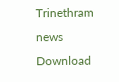Trinethram news
Download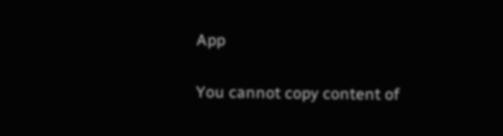App

You cannot copy content of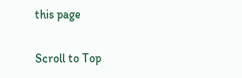this page

Scroll to Top